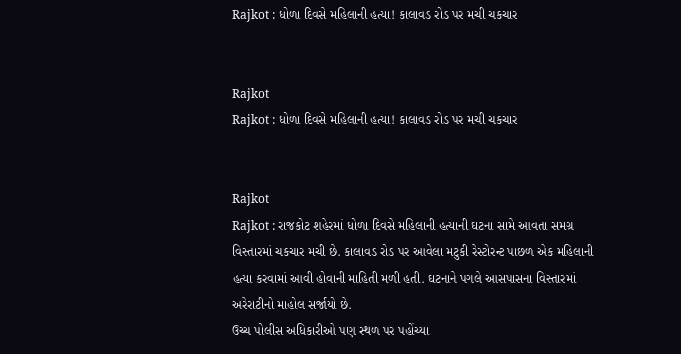Rajkot : ધોળા દિવસે મહિલાની હત્યા! કાલાવડ રોડ પર મચી ચકચાર


Rajkot
Rajkot : ધોળા દિવસે મહિલાની હત્યા! કાલાવડ રોડ પર મચી ચકચાર


Rajkot
Rajkot : રાજકોટ શહેરમાં ધોળા દિવસે મહિલાની હત્યાની ઘટના સામે આવતા સમગ્ર વિસ્તારમાં ચકચાર મચી છે. કાલાવડ રોડ પર આવેલા મટુકી રેસ્ટોરન્ટ પાછળ એક મહિલાની હત્યા કરવામાં આવી હોવાની માહિતી મળી હતી. ઘટનાને પગલે આસપાસના વિસ્તારમાં અરેરાટીનો માહોલ સર્જાયો છે.
ઉચ્ચ પોલીસ અધિકારીઓ પણ સ્થળ પર પહોંચ્યા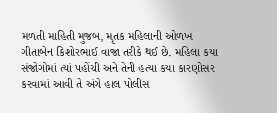મળતી માહિતી મુજબ, મૃતક મહિલાની ઓળખ ગીતાબેન કિશોરભાઈ વાજા તરીકે થઈ છે. મહિલા કયા સંજોગોમાં ત્યાં પહોંચી અને તેની હત્યા કયા કારણોસર કરવામાં આવી તે અંગે હાલ પોલીસ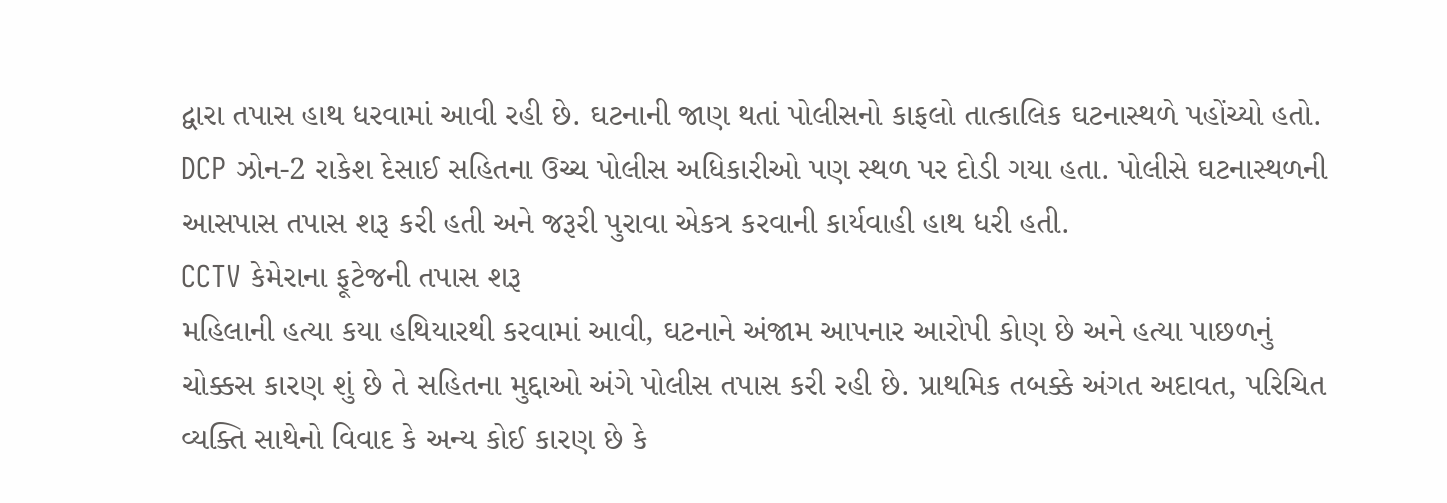દ્વારા તપાસ હાથ ધરવામાં આવી રહી છે. ઘટનાની જાણ થતાં પોલીસનો કાફલો તાત્કાલિક ઘટનાસ્થળે પહોંચ્યો હતો. DCP ઝોન-2 રાકેશ દેસાઈ સહિતના ઉચ્ચ પોલીસ અધિકારીઓ પણ સ્થળ પર દોડી ગયા હતા. પોલીસે ઘટનાસ્થળની આસપાસ તપાસ શરૂ કરી હતી અને જરૂરી પુરાવા એકત્ર કરવાની કાર્યવાહી હાથ ધરી હતી.
CCTV કેમેરાના ફૂટેજની તપાસ શરૂ
મહિલાની હત્યા કયા હથિયારથી કરવામાં આવી, ઘટનાને અંજામ આપનાર આરોપી કોણ છે અને હત્યા પાછળનું ચોક્કસ કારણ શું છે તે સહિતના મુદ્દાઓ અંગે પોલીસ તપાસ કરી રહી છે. પ્રાથમિક તબક્કે અંગત અદાવત, પરિચિત વ્યક્તિ સાથેનો વિવાદ કે અન્ય કોઈ કારણ છે કે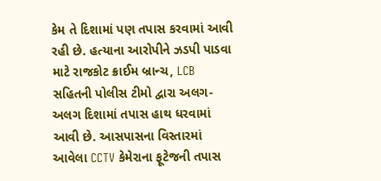કેમ તે દિશામાં પણ તપાસ કરવામાં આવી રહી છે. હત્યાના આરોપીને ઝડપી પાડવા માટે રાજકોટ ક્રાઈમ બ્રાન્ચ, LCB સહિતની પોલીસ ટીમો દ્વારા અલગ-અલગ દિશામાં તપાસ હાથ ધરવામાં આવી છે. આસપાસના વિસ્તારમાં આવેલા CCTV કેમેરાના ફૂટેજની તપાસ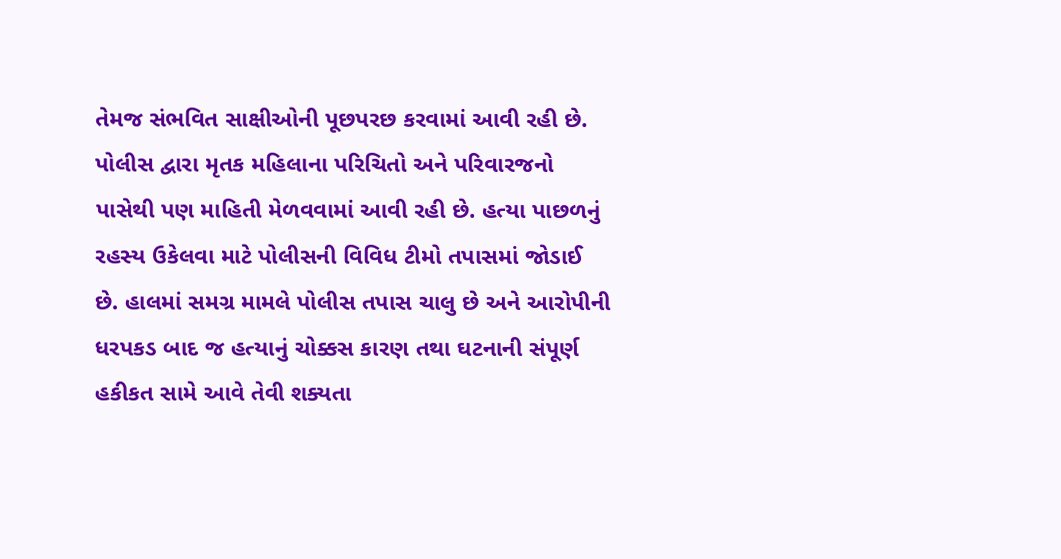તેમજ સંભવિત સાક્ષીઓની પૂછપરછ કરવામાં આવી રહી છે.
પોલીસ દ્વારા મૃતક મહિલાના પરિચિતો અને પરિવારજનો પાસેથી પણ માહિતી મેળવવામાં આવી રહી છે. હત્યા પાછળનું રહસ્ય ઉકેલવા માટે પોલીસની વિવિધ ટીમો તપાસમાં જોડાઈ છે. હાલમાં સમગ્ર મામલે પોલીસ તપાસ ચાલુ છે અને આરોપીની ધરપકડ બાદ જ હત્યાનું ચોક્કસ કારણ તથા ઘટનાની સંપૂર્ણ હકીકત સામે આવે તેવી શક્યતા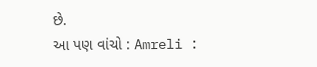છે.
આ પણ વાંચો : Amreli :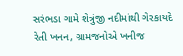સરંભડા ગામે શેત્રુંજી નદીમાંથી ગેરકાયદે રેતી ખનન, ગ્રામજનોએ ખનીજ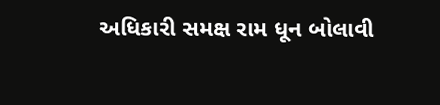અધિકારી સમક્ષ રામ ધૂન બોલાવી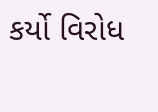કર્યો વિરોધ